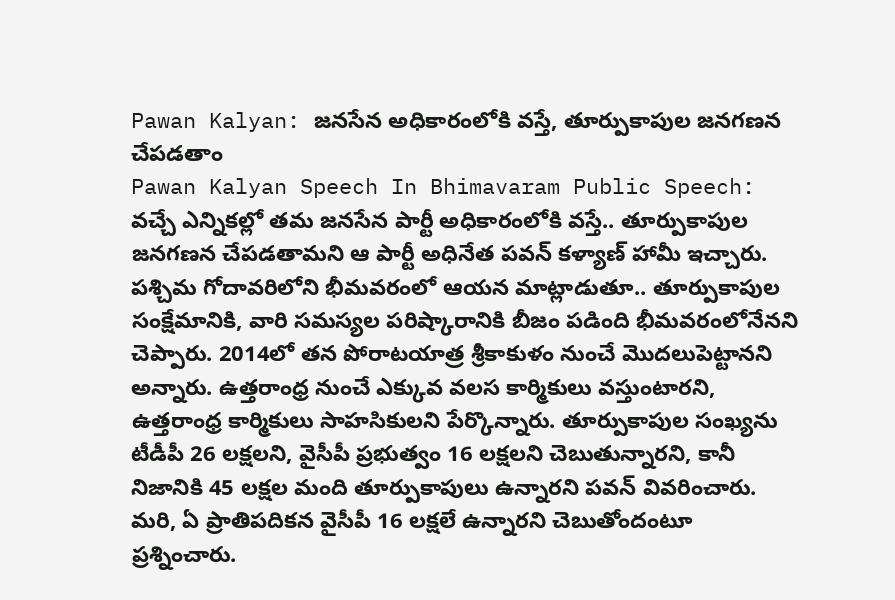Pawan Kalyan: జనసేన అధికారంలోకి వస్తే, తూర్పుకాపుల జనగణన చేపడతాం
Pawan Kalyan Speech In Bhimavaram Public Speech: వచ్చే ఎన్నికల్లో తమ జనసేన పార్టీ అధికారంలోకి వస్తే.. తూర్పుకాపుల జనగణన చేపడతామని ఆ పార్టీ అధినేత పవన్ కళ్యాణ్ హామీ ఇచ్చారు. పశ్చిమ గోదావరిలోని భీమవరంలో ఆయన మాట్లాడుతూ.. తూర్పుకాపుల సంక్షేమానికి, వారి సమస్యల పరిష్కారానికి బీజం పడింది భీమవరంలోనేనని చెప్పారు. 2014లో తన పోరాటయాత్ర శ్రీకాకుళం నుంచే మొదలుపెట్టానని అన్నారు. ఉత్తరాంధ్ర నుంచే ఎక్కువ వలస కార్మికులు వస్తుంటారని, ఉత్తరాంధ్ర కార్మికులు సాహసికులని పేర్కొన్నారు. తూర్పుకాపుల సంఖ్యను టీడీపీ 26 లక్షలని, వైసీపీ ప్రభుత్వం 16 లక్షలని చెబుతున్నారని, కానీ నిజానికి 45 లక్షల మంది తూర్పుకాపులు ఉన్నారని పవన్ వివరించారు. మరి, ఏ ప్రాతిపదికన వైసీపీ 16 లక్షలే ఉన్నారని చెబుతోందంటూ ప్రశ్నించారు.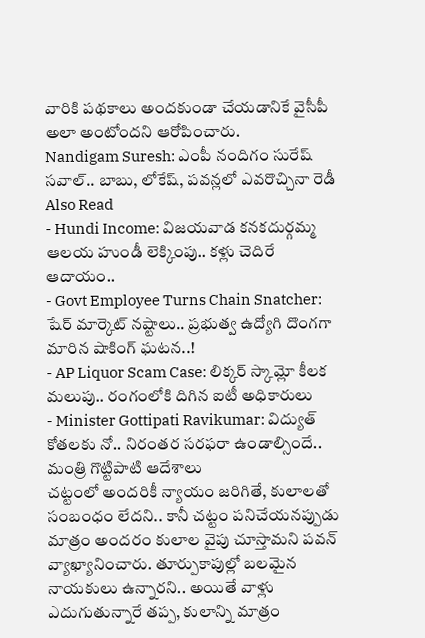వారికి పథకాలు అందకుండా చేయడానికే వైసీపీ అలా అంటోందని ఆరోపించారు.
Nandigam Suresh: ఎంపీ నందిగం సురేష్ సవాల్.. బాబు, లోకేష్, పవన్లలో ఎవరొచ్చినా రెడీ
Also Read
- Hundi Income: విజయవాడ కనకదుర్గమ్మ ఆలయ హుండీ లెక్కింపు.. కళ్లు చెదిరే ఆదాయం..
- Govt Employee Turns Chain Snatcher: షేర్ మార్కెట్ నష్టాలు.. ప్రభుత్వ ఉద్యోగి దొంగగా మారిన షాకింగ్ ఘటన..!
- AP Liquor Scam Case: లిక్కర్ స్కామ్లో కీలక మలుపు.. రంగంలోకి దిగిన ఐటీ అధికారులు
- Minister Gottipati Ravikumar: విద్యుత్ కోతలకు నో.. నిరంతర సరఫరా ఉండాల్సిందే.. మంత్రి గొట్టిపాటి ఆదేశాలు
చట్టంలో అందరికీ న్యాయం జరిగితే, కులాలతో సంబంధం లేదని.. కానీ చట్టం పనిచేయనప్పుడు మాత్రం అందరం కులాల వైపు చూస్తామని పవన్ వ్యాఖ్యానించారు. తూర్పుకాపుల్లో బలమైన నాయకులు ఉన్నారని.. అయితే వాళ్లు ఎదుగుతున్నారే తప్ప, కులాన్ని మాత్రం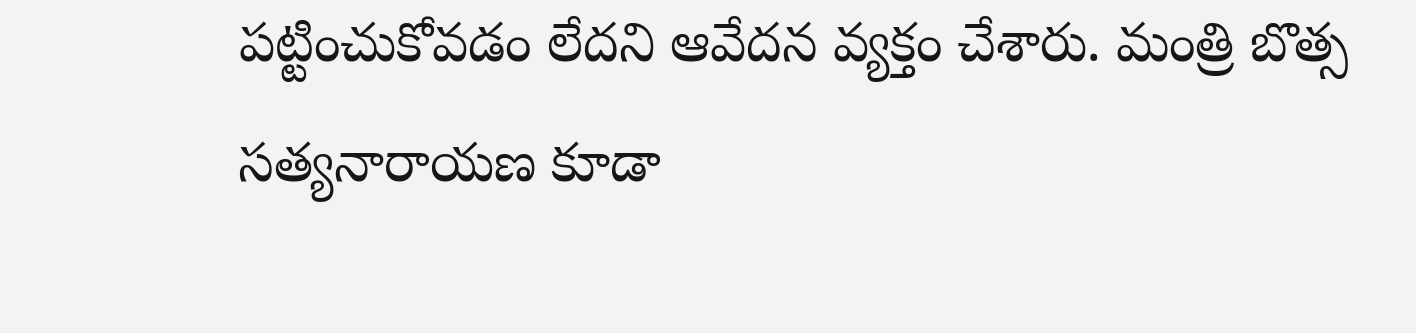పట్టించుకోవడం లేదని ఆవేదన వ్యక్తం చేశారు. మంత్రి బొత్స సత్యనారాయణ కూడా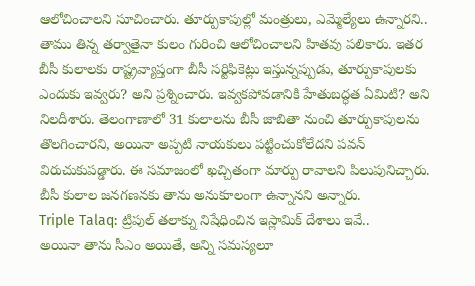ఆలోచించాలని సూచించారు. తూర్పుకాపుల్లో మంత్రులు, ఎమ్మెల్యేలు ఉన్నారని.. తాము తిన్న తర్వాతైనా కులం గురించి ఆలోచించాలని హితవు పలికారు. ఇతర బీసీ కులాలకు రాష్ట్రవ్యాప్తంగా బీసీ సర్టిఫికెట్లు ఇస్తున్నప్పుడు, తూర్పుకాపులకు ఎందుకు ఇవ్వరు? అని ప్రశ్నించారు. ఇవ్వకపోవడానికి హేతుబద్ధత ఏమిటి? అని నిలదీశారు. తెలంగాణాలో 31 కులాలను బీసీ జాబితా నుంచి తూర్పుకాపులను తొలగించారని, అయినా అప్పటి నాయకులు పట్టించుకోలేదని పవన్ విరుచుకుపడ్డారు. ఈ సమాజంలో ఖచ్చితంగా మార్పు రావాలని పిలుపునిచ్చారు. బీసీ కులాల జనగణనకు తాను అనుకూలంగా ఉన్నానని అన్నారు.
Triple Talaq: ట్రిపుల్ తలాక్ను నిషేధించిన ఇస్లామిక్ దేశాలు ఇవే..
అయినా తాను సీఎం అయితే, అన్ని సమస్యలూ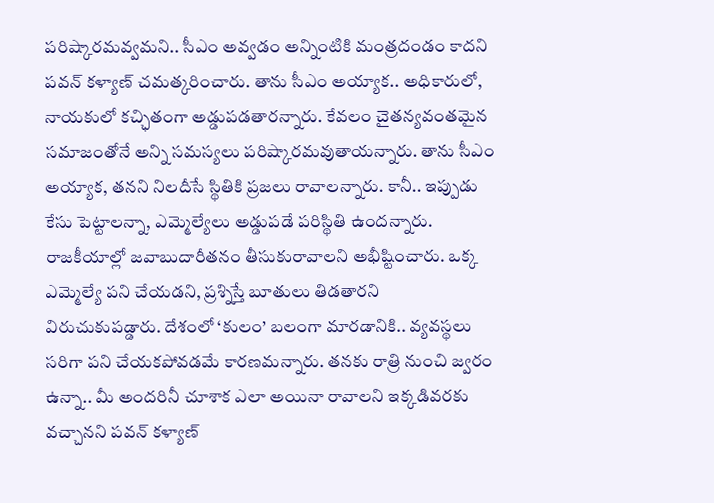పరిష్కారమవ్వమని.. సీఎం అవ్వడం అన్నింటికి మంత్రదండం కాదని పవన్ కళ్యాణ్ చమత్కరించారు. తాను సీఎం అయ్యాక.. అధికారులో, నాయకులో కచ్ఛితంగా అడ్డుపడతారన్నారు. కేవలం చైతన్యవంతమైన సమాజంతోనే అన్ని సమస్యలు పరిష్కారమవుతాయన్నారు. తాను సీఎం అయ్యాక, తనని నిలదీసే స్థితికి ప్రజలు రావాలన్నారు. కానీ.. ఇప్పుడు కేసు పెట్టాలన్నా, ఎమ్మెల్యేలు అడ్డుపడే పరిస్థితి ఉందన్నారు. రాజకీయాల్లో జవాబుదారీతనం తీసుకురావాలని అభీష్టించారు. ఒక్క ఎమ్మెల్యే పని చేయడని, ప్రశ్నిస్తే బూతులు తిడతారని విరుచుకుపడ్డారు. దేశంలో ‘కులం’ బలంగా మారడానికి.. వ్యవస్థలు సరిగా పని చేయకపోవడమే కారణమన్నారు. తనకు రాత్రి నుంచి జ్వరం ఉన్నా.. మీ అందరినీ చూశాక ఎలా అయినా రావాలని ఇక్కడివరకు వచ్చానని పవన్ కళ్యాణ్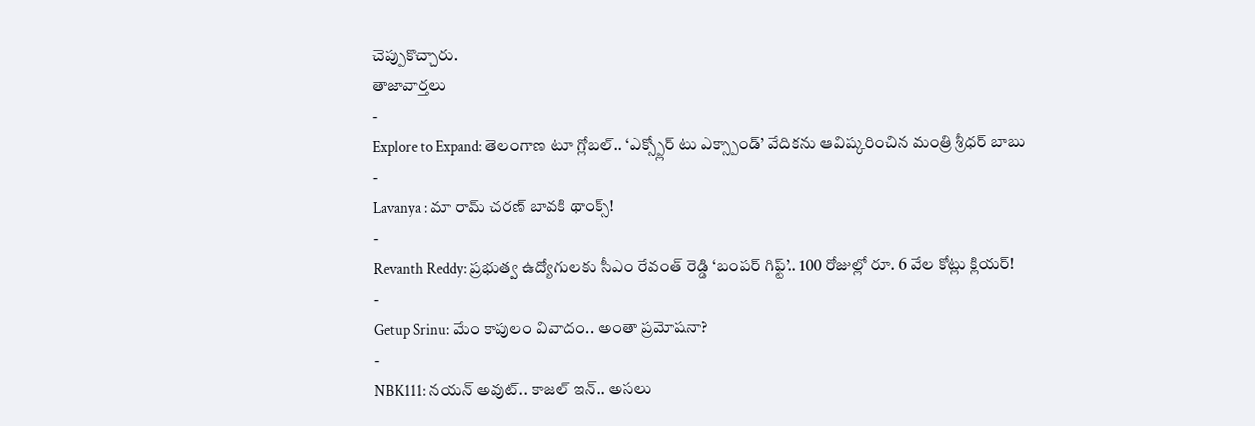చెప్పుకొచ్చారు.
తాజావార్తలు
-
Explore to Expand: తెలంగాణ టూ గ్లోబల్.. ‘ఎక్స్ప్లోర్ టు ఎక్స్పాండ్’ వేదికను ఆవిష్కరించిన మంత్రి శ్రీధర్ బాబు
-
Lavanya : మా రామ్ చరణ్ బావకి థాంక్స్!
-
Revanth Reddy: ప్రభుత్వ ఉద్యోగులకు సీఎం రేవంత్ రెడ్డి ‘బంపర్ గిఫ్ట్’.. 100 రోజుల్లో రూ. 6 వేల కోట్లు క్లియర్!
-
Getup Srinu: మేం కాపులం వివాదం.. అంతా ప్రమోషనా?
-
NBK111: నయన్ అవుట్.. కాజల్ ఇన్.. అసలు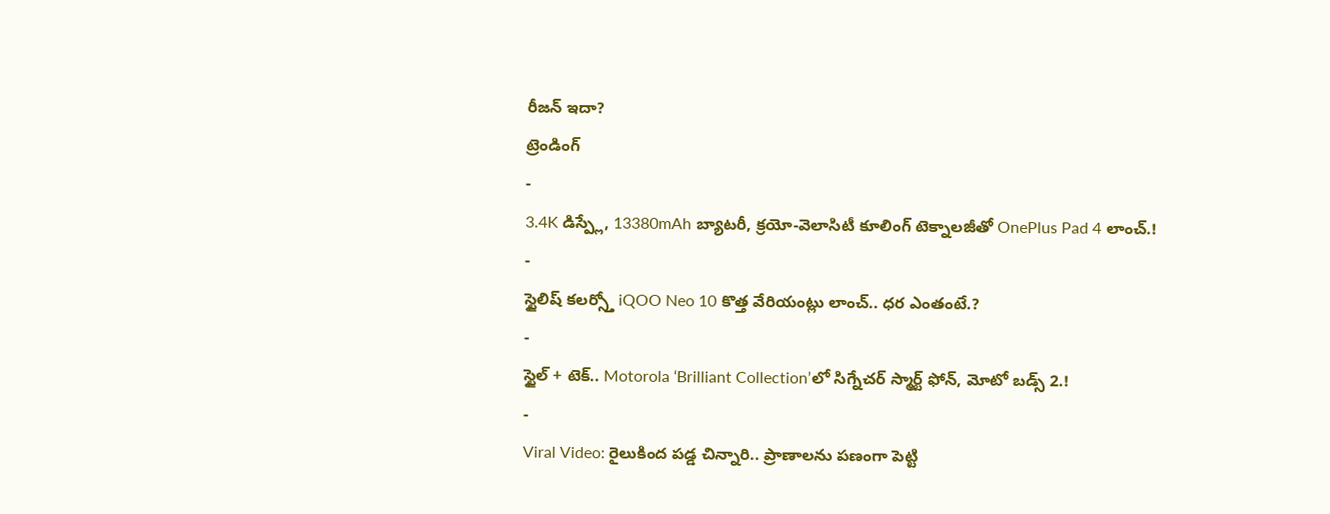రీజన్ ఇదా?
ట్రెండింగ్
-
3.4K డిస్ప్లే, 13380mAh బ్యాటరీ, క్రయో-వెలాసిటీ కూలింగ్ టెక్నాలజీతో OnePlus Pad 4 లాంచ్.!
-
స్టైలిష్ కలర్స్తో iQOO Neo 10 కొత్త వేరియంట్లు లాంచ్.. ధర ఎంతంటే.?
-
స్టైల్ + టెక్.. Motorola ‘Brilliant Collection’లో సిగ్నేచర్ స్మార్ట్ ఫోన్, మోటో బడ్స్ 2.!
-
Viral Video: రైలుకింద పడ్డ చిన్నారి.. ప్రాణాలను పణంగా పెట్టి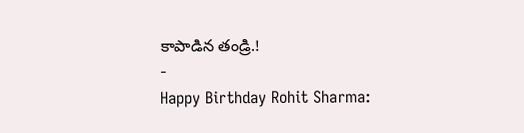కాపాడిన తండ్రి.!
-
Happy Birthday Rohit Sharma: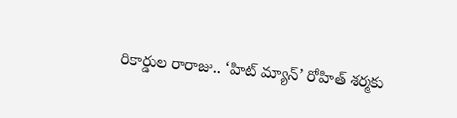రికార్డుల రారాజు.. ‘హిట్ మ్యాన్’ రోహిత్ శర్మకు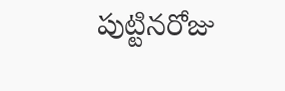పుట్టినరోజు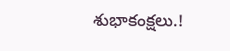శుభాకంక్షలు.!